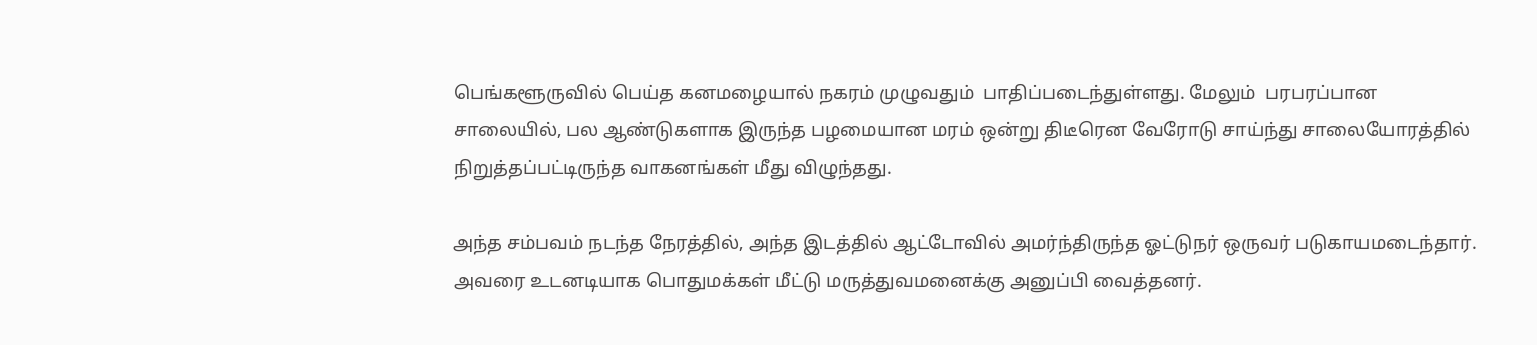பெங்களூருவில் பெய்த கனமழையால் நகரம் முழுவதும்  பாதிப்படைந்துள்ளது. மேலும்  பரபரப்பான சாலையில், பல ஆண்டுகளாக இருந்த பழமையான மரம் ஒன்று திடீரென வேரோடு சாய்ந்து சாலையோரத்தில் நிறுத்தப்பட்டிருந்த வாகனங்கள் மீது விழுந்தது.

அந்த சம்பவம் நடந்த நேரத்தில், அந்த இடத்தில் ஆட்டோவில் அமர்ந்திருந்த ஓட்டுநர் ஒருவர் படுகாயமடைந்தார். அவரை உடனடியாக பொதுமக்கள் மீட்டு மருத்துவமனைக்கு அனுப்பி வைத்தனர்.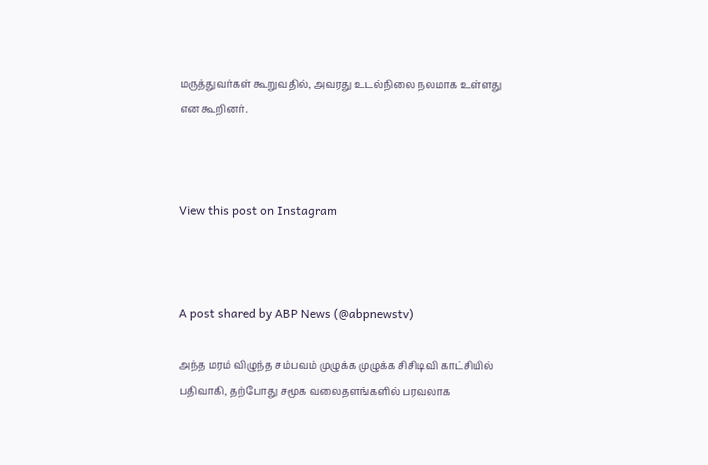மருத்துவர்கள் கூறுவதில், அவரது உடல்நிலை நலமாக உள்ளது என கூறினர்.



View this post on Instagram



A post shared by ABP News (@abpnewstv)

அந்த மரம் விழுந்த சம்பவம் முழுக்க முழுக்க சிசிடிவி காட்சியில் பதிவாகி, தற்போது சமூக வலைதளங்களில் பரவலாக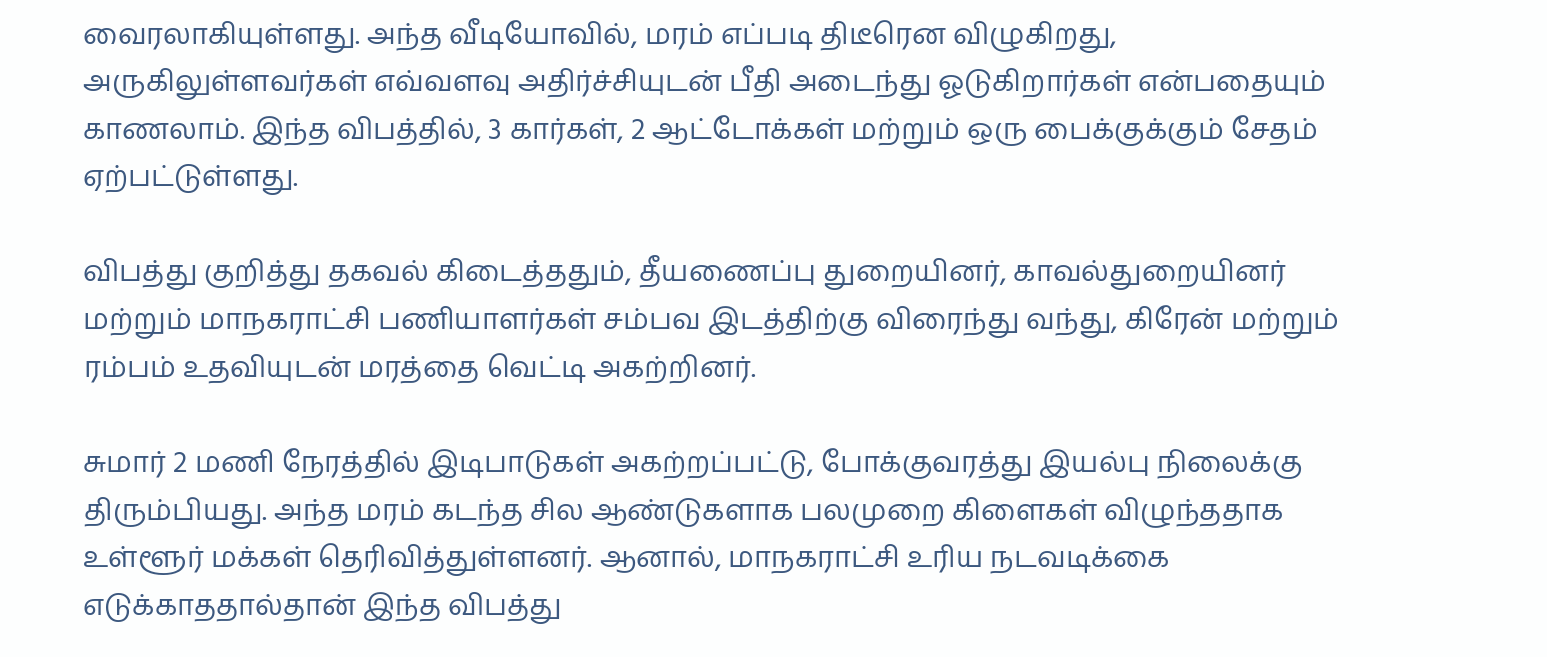வைரலாகியுள்ளது. அந்த வீடியோவில், மரம் எப்படி திடீரென விழுகிறது, அருகிலுள்ளவர்கள் எவ்வளவு அதிர்ச்சியுடன் பீதி அடைந்து ஓடுகிறார்கள் என்பதையும் காணலாம். இந்த விபத்தில், 3 கார்கள், 2 ஆட்டோக்கள் மற்றும் ஒரு பைக்குக்கும் சேதம் ஏற்பட்டுள்ளது.

விபத்து குறித்து தகவல் கிடைத்ததும், தீயணைப்பு துறையினர், காவல்துறையினர் மற்றும் மாநகராட்சி பணியாளர்கள் சம்பவ இடத்திற்கு விரைந்து வந்து, கிரேன் மற்றும் ரம்பம் உதவியுடன் மரத்தை வெட்டி அகற்றினர்.

சுமார் 2 மணி நேரத்தில் இடிபாடுகள் அகற்றப்பட்டு, போக்குவரத்து இயல்பு நிலைக்கு திரும்பியது. அந்த மரம் கடந்த சில ஆண்டுகளாக பலமுறை கிளைகள் விழுந்ததாக உள்ளூர் மக்கள் தெரிவித்துள்ளனர். ஆனால், மாநகராட்சி உரிய நடவடிக்கை எடுக்காததால்தான் இந்த விபத்து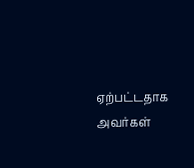ஏற்பட்டதாக அவர்கள்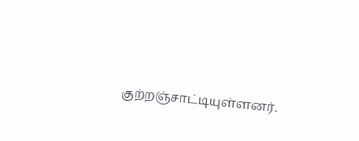குற்றஞ்சாட்டியுள்ளனர்.